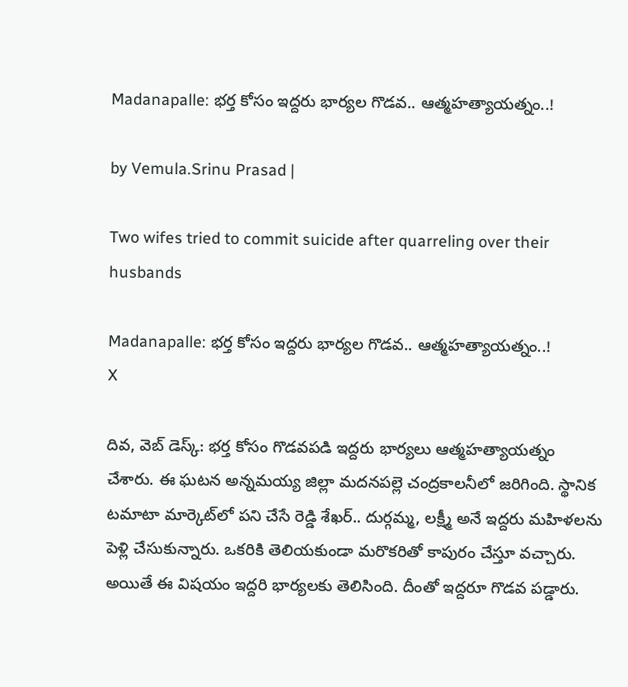Madanapalle: భర్త కోసం ఇద్దరు భార్యల గొడవ.. ఆత్మహత్యాయత్నం..!

by Vemula.Srinu Prasad |

Two wifes tried to commit suicide after quarreling over their husbands

Madanapalle: భర్త కోసం ఇద్దరు భార్యల గొడవ.. ఆత్మహత్యాయత్నం..!
X

దివ, వెబ్ డెస్క్: భర్త కోసం గొడవపడి ఇద్దరు భార్యలు ఆత్మహత్యాయత్నం చేశారు. ఈ ఘటన అన్నమయ్య జిల్లా మదనపల్లె చంద్రకాలనీలో జరిగింది. స్థానిక టమాటా మార్కెట్‌లో పని చేసే రెడ్డి శేఖర్.. దుర్గమ్మ, లక్ష్మీ అనే ఇద్దరు మహిళలను పెళ్లి చేసుకున్నారు. ఒకరికి తెలియకుండా మరొకరితో కాపురం చేస్తూ వచ్చారు. అయితే ఈ విషయం ఇద్దరి భార్యలకు తెలిసింది. దీంతో ఇద్దరూ గొడవ పడ్డారు.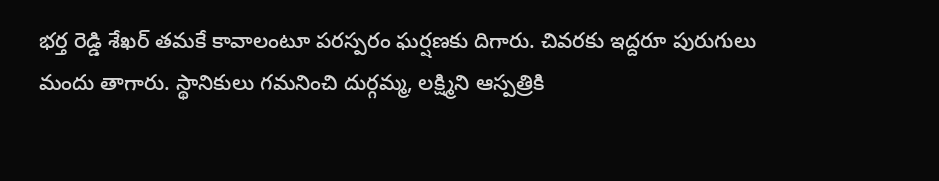భర్త రెడ్డి శేఖర్ తమకే కావాలంటూ పరస్పరం ఘర్షణకు దిగారు. చివరకు ఇద్దరూ పురుగులు మందు తాగారు. స్థానికులు గమనించి దుర్గమ్మ, లక్ష్మిని ఆస్పత్రికి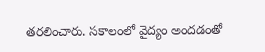తరలించారు. సకాలంలో వైద్యం అందడంతో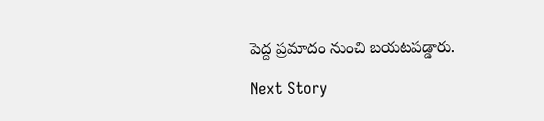పెద్ద ప్రమాదం నుంచి బయటపడ్డారు.

Next Story